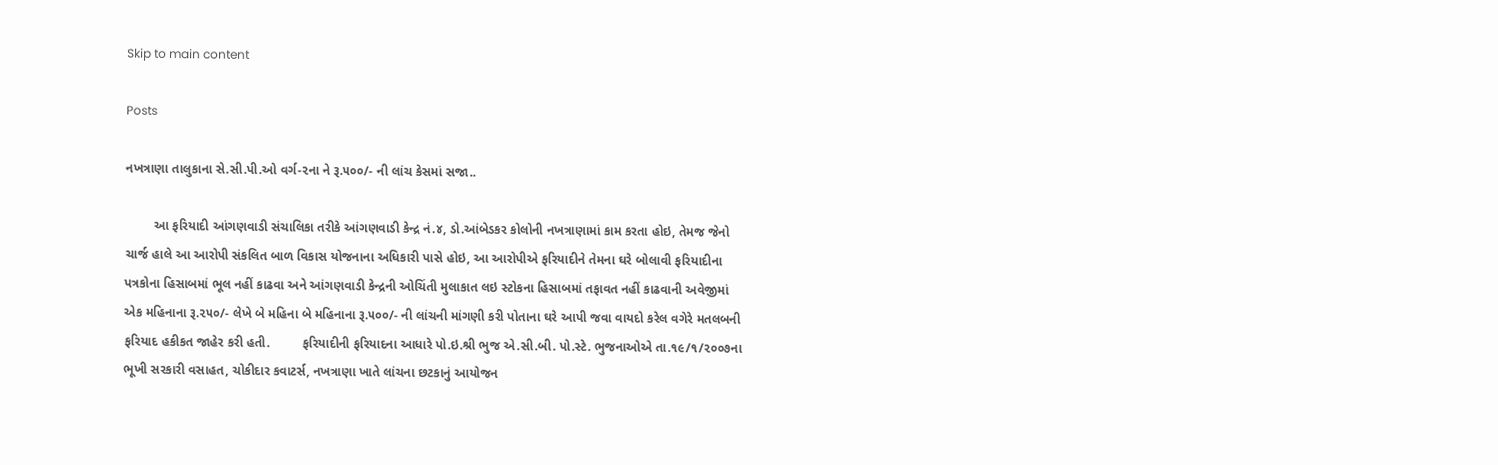Skip to main content

Posts

નખત્રાણા તાલુકાના સે.સી.પી.ઓ વર્ગ-૨ના ને રૂ.૫૦૦/- ની લાંચ કેસમાં સજા..

        આ ફરિયાદી આંગણવાડી સંચાલિકા તરીકે આંગણવાડી કેન્‍દ્ર નં.૪, ડો.આંબેડકર કોલોની નખત્રાણામાં કામ કરતા હોઇ, તેમજ જેનો ચાર્જ હાલે આ આરોપી સંકલિત બાળ વિકાસ યોજનાના અધિકારી પાસે હોઇ, આ આરોપીએ ફરિયાદીને તેમના ઘરે બોલાવી ફરિયાદીના પત્રકોના હિસાબમાં ભૂલ નહીં કાઢવા અને આંગણવાડી કેન્‍દ્રની ઓચિંતી મુલાકાત લઇ સ્‍ટોકના હિસાબમાં તફાવત નહીં કાઢવાની અવેજીમાં એક મહિનાના રૂ.૨૫૦/- લેખે બે મહિના બે મહિનાના રૂ.૫૦૦/- ની લાંચની માંગણી કરી પોતાના ઘરે આપી જવા વાયદો કરેલ વગેરે મતલબની ફરિયાદ હકીકત જાહેર કરી હતી.         ફરિયાદીની ફરિયાદના આધારે પો.ઇ.શ્રી ભુજ એ.સી.બી. પો.સ્‍ટે. ભુજનાઓએ તા.૧૯/૧/૨૦૦૭ના ભૂખી સરકારી વસાહત, ચોકીદાર કવાટર્સ, નખત્રાણા ખાતે લાંચના છટકાનું આયોજન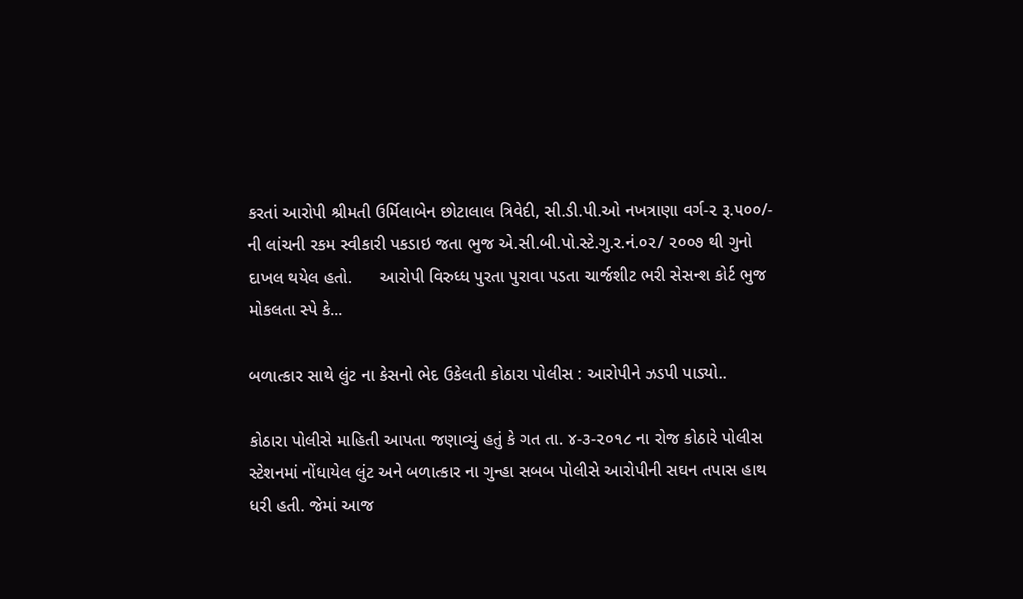કરતાં આરોપી શ્રીમતી ઉર્મિલાબેન છોટાલાલ ત્રિવેદી, સી.ડી.પી.ઓ નખત્રાણા વર્ગ-૨ રૂ.૫૦૦/- ની લાંચની રકમ સ્‍વીકારી પકડાઇ જતા ભુજ એ.સી.બી.પો.સ્‍ટે.ગુ.ર.નં.૦૨/ ૨૦૦૭ થી ગુનો દાખલ થયેલ હતો.      આરોપી વિરુધ્‍ધ પુરતા પુરાવા પડતા ચાર્જશીટ ભરી સેસન્‍શ કોર્ટ ભુજ મોકલતા સ્‍પે કે...

બળાત્કાર સાથે લુંટ ના કેસનો ભેદ ઉકેલતી કોઠારા પોલીસ : આરોપીને ઝડપી પાડ્યો..

કોઠારા પોલીસે માહિતી આપતા જણાવ્યું હતું કે ગત તા. ૪-૩-૨૦૧૮ ના રોજ કોઠારે પોલીસ સ્ટેશનમાં નોંધાયેલ લુંટ અને બળાત્કાર ના ગુન્હા સબબ પોલીસે આરોપીની સઘન તપાસ હાથ ધરી હતી. જેમાં આજ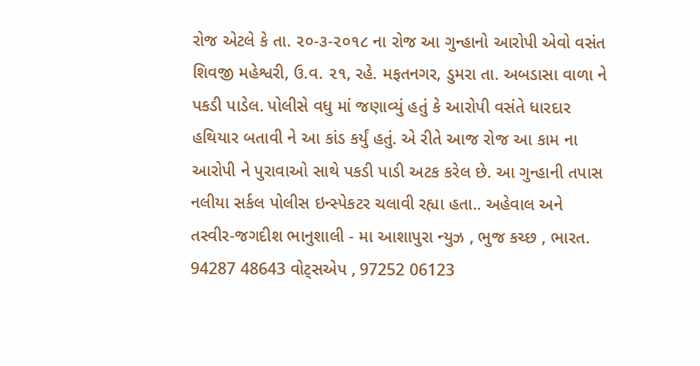રોજ એટલે કે તા. ૨૦-૩-૨૦૧૮ ના રોજ આ ગુન્હાનો આરોપી એવો વસંત શિવજી મહેશ્વરી, ઉ.વ. ૨૧, રહે. મફતનગર, ડુમરા તા. અબડાસા વાળા ને પકડી પાડેલ. પોલીસે વધુ માં જણાવ્યું હતું કે આરોપી વસંતે ધારદાર હથિયાર બતાવી ને આ કાંડ કર્યું હતું. એ રીતે આજ રોજ આ કામ ના આરોપી ને પુરાવાઓ સાથે પકડી પાડી અટક કરેલ છે. આ ગુન્હાની તપાસ નલીયા સર્કલ પોલીસ ઇન્સ્પેકટર ચલાવી રહ્યા હતા.. અહેવાલ અને તસ્વીર-જગદીશ ભાનુશાલી - મા આશાપુરા ન્યુઝ , ભુજ કચ્છ , ભારત. 94287 48643 વોટ્સએપ , 97252 06123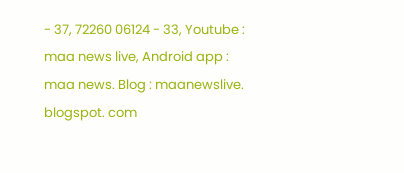- 37, 72260 06124 - 33, Youtube : maa news live, Android app : maa news. Blog : maanewslive. blogspot. com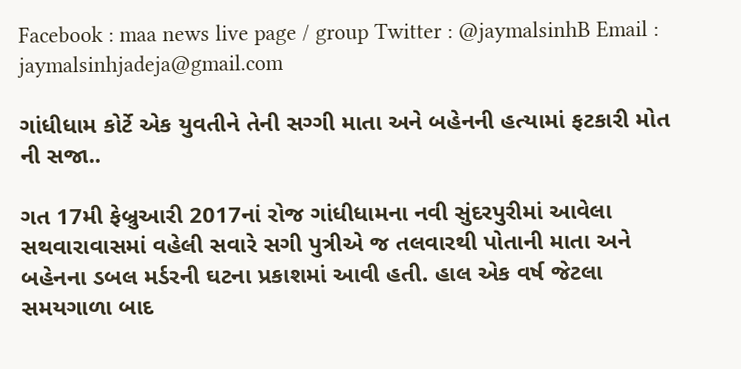Facebook : maa news live page / group Twitter : @jaymalsinhB Email : jaymalsinhjadeja@gmail.com

ગાંધીધામ કોર્ટે એક યુવતીને તેની સગ્ગી માતા અને બહેનની હત્યામાં ફટકારી મોત ની સજા..

ગત 17મી ફેબ્રુઆરી 2017નાં રોજ ગાંધીધામના નવી સુંદરપુરીમાં આવેલા સથવારાવાસમાં વહેલી સવારે સગી પુત્રીએ જ તલવારથી પોતાની માતા અને બહેનના ડબલ મર્ડરની ઘટના પ્રકાશમાં આવી હતી. હાલ એક વર્ષ જેટલા સમયગાળા બાદ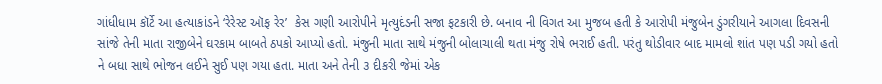ગાંધીધામ કૉર્ટે આ હત્યાકાંડને ‘રેરેસ્ટ ઑફ રેર’  કેસ ગણી આરોપીને મૃત્યુદંડની સજા ફટકારી છે. બનાવ ની વિગત આ મુજબ હતી કે આરોપી મંજુબેન ડુંગરીયાને આગલા દિવસની સાંજે તેની માતા રાજીબેને ઘરકામ બાબતે ઠપકો આપ્યો હતો. મંજુની માતા સાથે મંજુની બોલાચાલી થતા મંજુ રોષે ભરાઈ હતી. પરંતુ થોડીવાર બાદ મામલો શાંત પણ પડી ગયો હતો ને બધા સાથે ભોજન લઈને સુઈ પણ ગયા હતા. માતા અને તેની ૩ દીકરી જેમાં એક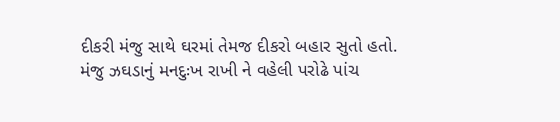દીકરી મંજુ સાથે ઘરમાં તેમજ દીકરો બહાર સુતો હતો. મંજુ ઝઘડાનું મનદુઃખ રાખી ને વહેલી પરોઢે પાંચ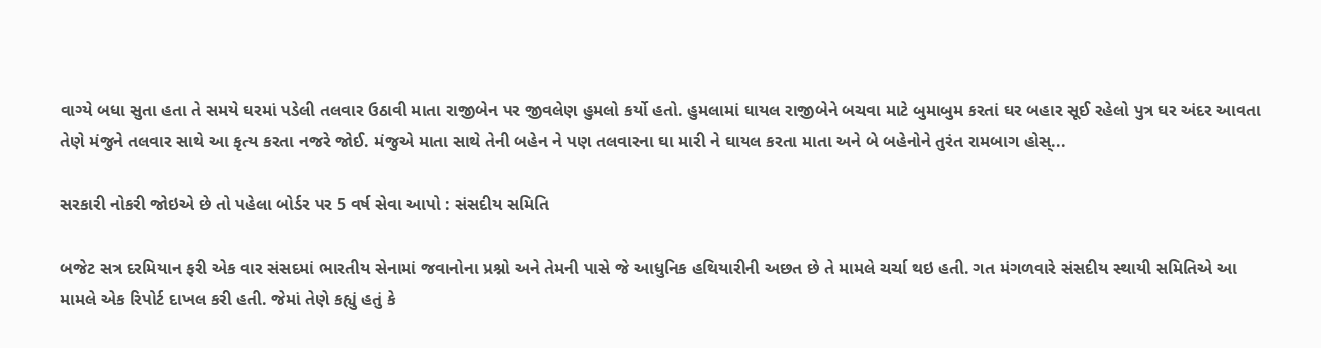વાગ્યે બધા સુતા હતા તે સમયે ઘરમાં પડેલી તલવાર ઉઠાવી માતા રાજીબેન પર જીવલેણ હુમલો કર્યો હતો. હુમલામાં ઘાયલ રાજીબેને બચવા માટે બુમાબુમ કરતાં ઘર બહાર સૂઈ રહેલો પુત્ર ઘર અંદર આવતા તેણે મંજુને તલવાર સાથે આ કૃત્ય કરતા નજરે જોઈ. મંજુએ માતા સાથે તેની બહેન ને પણ તલવારના ઘા મારી ને ઘાયલ કરતા માતા અને બે બહેનોને તુરંત રામબાગ હોસ્...

સરકારી નોકરી જોઇએ છે તો પહેલા બોર્ડર પર 5 વર્ષ સેવા આપો : સંસદીય સમિતિ

બજેટ સત્ર દરમિયાન ફરી એક વાર સંસદમાં ભારતીય સેનામાં જવાનોના પ્રશ્નો અને તેમની પાસે જે આધુનિક હથિયારીની અછત છે તે મામલે ચર્ચા થઇ હતી. ગત મંગળવારે સંસદીય સ્થાયી સમિતિએ આ મામલે એક રિપોર્ટ દાખલ કરી હતી. જેમાં તેણે કહ્યું હતું કે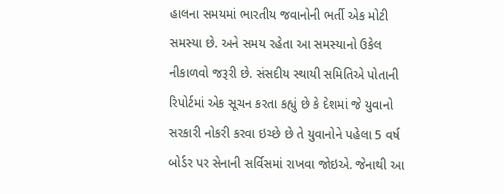હાલના સમયમાં ભારતીય જવાનોની ભર્તી એક મોટી સમસ્યા છે. અને સમય રહેતા આ સમસ્યાનો ઉકેલ નીકાળવો જરૂરી છે. સંસદીય સ્થાયી સમિતિએ પોતાની રિપોર્ટમાં એક સૂચન કરતા કહ્યું છે કે દેશમાં જે યુવાનો સરકારી નોકરી કરવા ઇચ્છે છે તે યુવાનોને પહેલા 5 વર્ષ બોર્ડર પર સેનાની સર્વિસમાં રાખવા જોઇએ. જેનાથી આ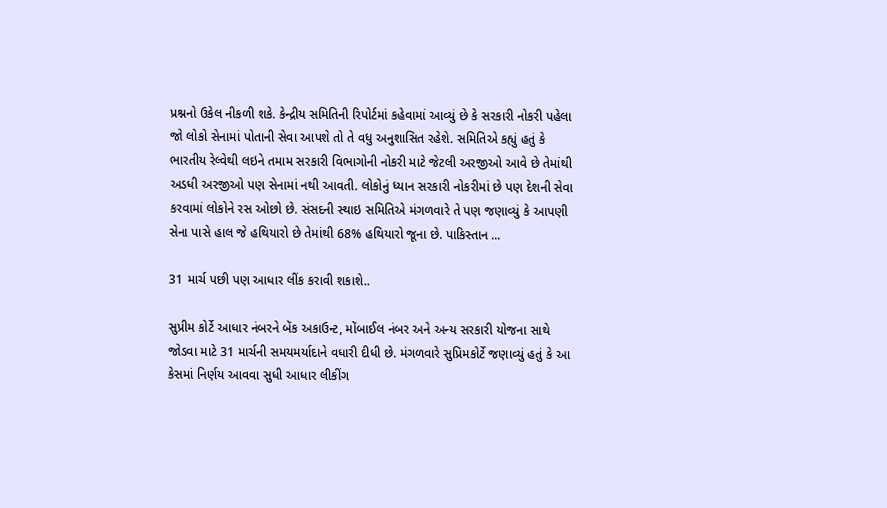પ્રશ્નનો ઉકેલ નીકળી શકે. કેન્દ્રીય સમિતિની રિપોર્ટમાં કહેવામાં આવ્યું છે કે સરકારી નોકરી પહેલા જો લોકો સેનામાં પોતાની સેવા આપશે તો તે વધુ અનુશાસિત રહેશે. સમિતિએ કહ્યું હતું કે ભારતીય રેલ્વેથી લઇને તમામ સરકારી વિભાગોની નોકરી માટે જેટલી અરજીઓ આવે છે તેમાંથી અડધી અરજીઓ પણ સેનામાં નથી આવતી. લોકોનું ધ્યાન સરકારી નોકરીમાં છે પણ દેશની સેવા કરવામાં લોકોને રસ ઓછો છે. સંસદની સ્થાઇ સમિતિએ મંગળવારે તે પણ જણાવ્યું કે આપણી સેના પાસે હાલ જે હથિયારો છે તેમાંથી 68% હથિયારો જૂના છે. પાકિસ્તાન ...

31 માર્ચ પછી પણ આધાર લીંક કરાવી શકાશે..

સુપ્રીમ કોર્ટે આધાર નંબરને બેંક અકાઉન્ટ, મોંબાઈલ નંબર અને અન્ય સરકારી યોજના સાથે જોડવા માટે 31 માર્ચની સમયમર્યાદાને વધારી દીધી છે. મંગળવારે સુપ્રિમકોર્ટે જણાવ્યું હતું કે આ કેસમાં નિર્ણય આવવા સુધી આધાર લીકીંગ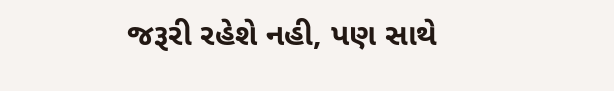જરૂરી રહેશે નહી, પણ સાથે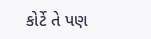કોર્ટે તે પણ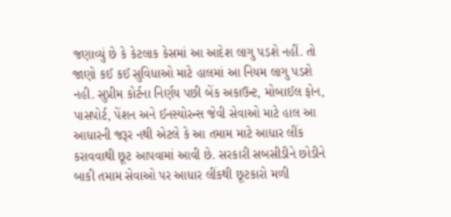જણાવ્યું છે કે કેટલાક કેસમાં આ આદેશ લાગુ પડશે નહીં. તો જાણો કઈ કઈ સુવિધાઓ માટે હાલમાં આ નિયમ લાગુ પડશે નહી. સુપ્રીમ કોર્ટના નિર્ણય પછી બેંક અકાઉન્ટ, મોબાઈલ ફોન, પાસપોર્ટ, પેંશન અને ઈનસ્યોરન્સ જેવી સેવાઓ માટે હાલ આ આધારની જરૂર નથી એટલે કે આ તમામ માટે આધાર લીંક કરાવવાથી છૂટ આપવામાં આવી છે. સરકારી સબસીડીને છોડીને બાકી તમામ સેવાઓ પર આધાર લીંકથી છૂટકારો મળી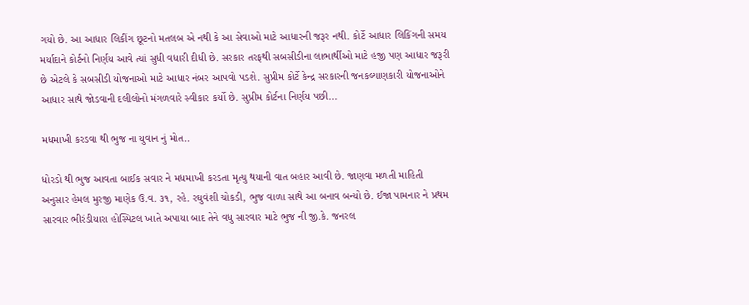ગયો છે. આ આધાર લિકીંગ છૂટનો મતલબ એ નથી કે આ સેવાઓ માટે આધારની જરૂર નથી. કોર્ટે આધાર લિકિંગની સમય મર્યાદાને કોર્ટનો નિર્ણય આવે ત્યાં સુધી વધારી દીધી છે. સરકાર તરફથી સબસીડીના લાભાર્થીઓ માટે હજી પણ આધાર જરૂરી છે એટલે કે સબસીડી યોજનાઓ માટે આધાર નંબર આપવો પડશે. સુપ્રીમ કોર્ટે કેન્દ્ર સરકારની જનકલ્યાણકારી યોજનાઓને આધાર સાથે જોડવાની દલીલોનો મંગળવારે સ્વીકાર કર્યો છે. સુપ્રીમ કોર્ટના નિર્ણય પછી...

મધમાખી કરડવા થી ભુજ ના યુવાન નું મોત..

ધોરડો થી ભુજ આવતા બાઈક સવાર ને મધમાખી કરડતા મૃત્યુ થયાની વાત બહાર આવી છે. જાણવા મળતી માહિતી અનુસાર હેમલ મુરજી માણેક ઉ.વ. ૩૧, રહે. રઘુવંશી ચોકડી, ભુજ વાળા સાથે આ બનાવ બન્યો છે. ઈજા પામનાર ને પ્રથમ સારવાર ભીરંડીયારા હોસ્પિટલ ખાતે અપાયા બાદ તેને વધુ સારવાર માટે ભુજ ની જી.કે. જનરલ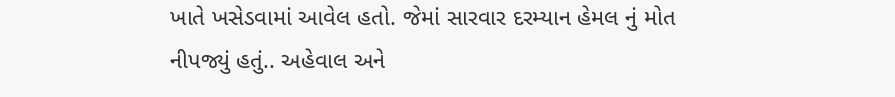ખાતે ખસેડવામાં આવેલ હતો. જેમાં સારવાર દરમ્યાન હેમલ નું મોત નીપજ્યું હતું.. અહેવાલ અને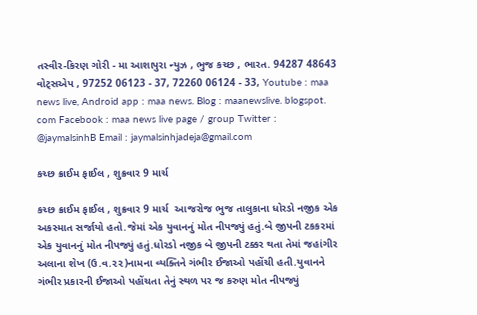તસ્વીર-કિરણ ગોરી - મા આશાપુરા ન્યુઝ , ભુજ કચ્છ , ભારત. 94287 48643 વોટ્સએપ , 97252 06123 - 37, 72260 06124 - 33, Youtube : maa news live, Android app : maa news. Blog : maanewslive. blogspot. com Facebook : maa news live page / group Twitter : @jaymalsinhB Email : jaymalsinhjadeja@gmail.com

કચ્છ ક્રાઈમ ફાઈલ , શુક્રવાર 9 માર્ચ

કચ્છ ક્રાઈમ ફાઈલ , શુક્રવાર 9 માર્ચ  આજરોજ ભુજ તાલુકાના ધોરડો નજીક એક અકસ્માત સર્જાયો હતો.જેમાં એક યુવાનનું મોત નીપજ્યું હતું.બે જીપની ટકકરમાં એક યુવાનનું મોત નીપજ્યું હતું.ધોરડો નજીક બે જીપની ટક્કર થતા તેમાં જહાંગીર અલાના શેખ (ઉ.વ.૨૨)નામના વ્યક્તિને ગંભીર ઈજાઓ પહોંચી હતી.યુવાનને ગંભીર પ્રકારની ઈજાઓ પહોંચતા તેનું સ્થળ પર જ કરુણ મોત નીપજ્યું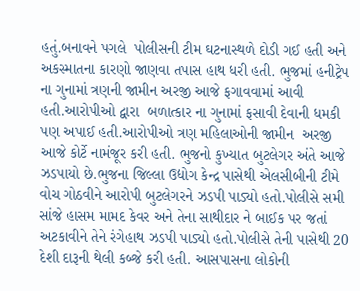હતું.બનાવને પગલે  પોલીસની ટીમ ઘટનાસ્થળે દોડી ગઈ હતી અને અકસ્માતના કારણો જાણવા તપાસ હાથ ધરી હતી. ભુજમાં હનીટ્રેપ ના ગુનામાં ત્રણની જામીન અરજી આજે ફગાવવામાં આવી હતી.આરોપીઓ દ્વારા  બળાત્કાર ના ગુનામાં ફસાવી દેવાની ધમકી પણ અપાઈ હતી.આરોપીઓ ત્રણ મહિલાઓની જામીન  અરજી આજે કોર્ટે નામંજૂર કરી હતી. ભુજનો કુખ્યાત બુટલેગર અંતે આજે  ઝડપાયો છે.ભુજના જિલ્લા ઉદ્યોગ કેન્દ્ર પાસેથી એલસીબીની ટીમે વોચ ગોઠવીને આરોપી બુટલેગરને ઝડપી પાડ્યો હતો.પોલીસે સમી સાંજે હાસમ મામદ કેવર અને તેના સાથીદાર ને બાઈક પર જતાં અટકાવીને તેને રંગેહાથ ઝડપી પાડ્યો હતો.પોલીસે તેની પાસેથી 20 દેશી દારૂની થેલી કબ્જે કરી હતી. આસપાસના લોકોની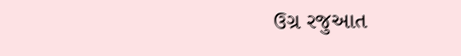ઉગ્ર રજુઆત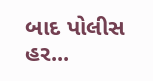બાદ પોલીસ હર...